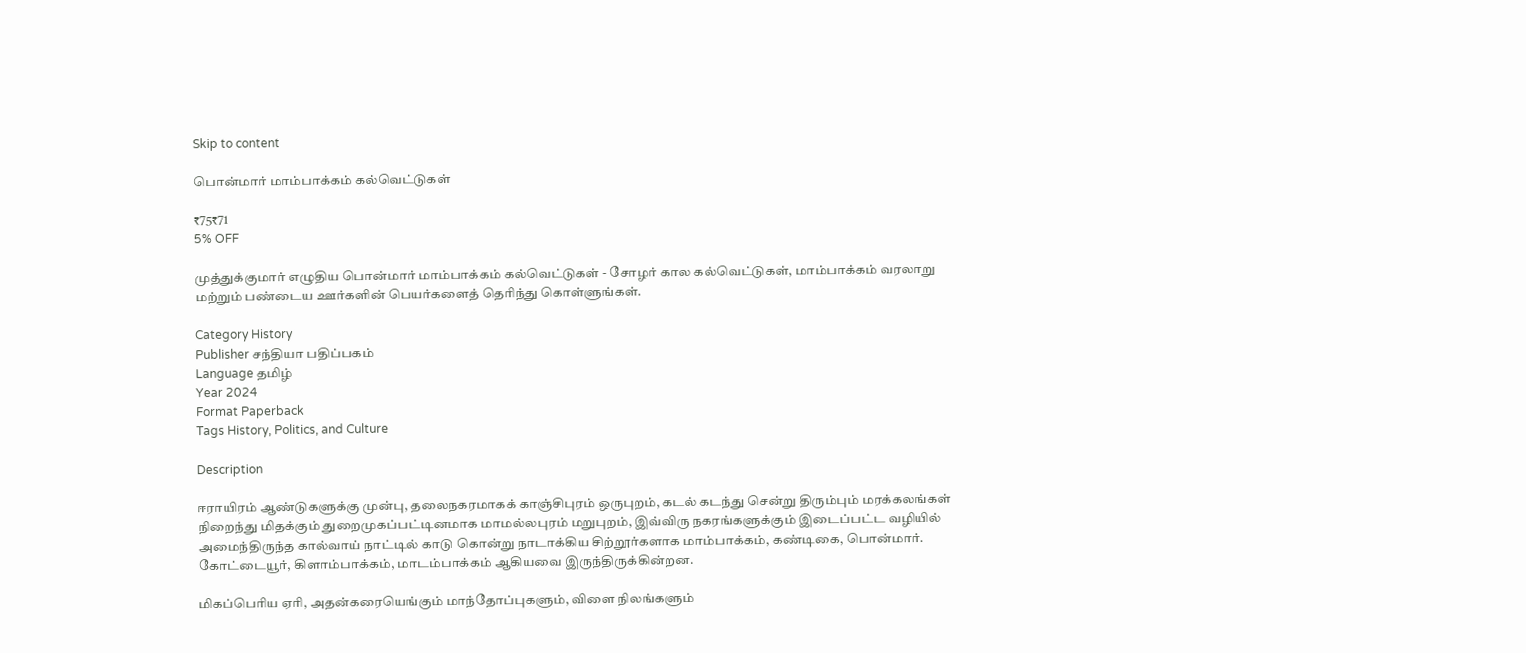Skip to content

பொன்மார் மாம்பாக்கம் கல்வெட்டுகள்

₹75₹71
5% OFF

முத்துக்குமார் எழுதிய பொன்மார் மாம்பாக்கம் கல்வெட்டுகள் - சோழர் கால கல்வெட்டுகள், மாம்பாக்கம் வரலாறு மற்றும் பண்டைய ஊர்களின் பெயர்களைத் தெரிந்து கொள்ளுங்கள்.

Category History
Publisher சந்தியா பதிப்பகம்
Language தமிழ்
Year 2024
Format Paperback
Tags History, Politics, and Culture

Description

ஈராயிரம் ஆண்டுகளுக்கு முன்பு, தலைநகரமாகக் காஞ்சிபுரம் ஒருபுறம், கடல் கடந்து சென்று திரும்பும் மரக்கலங்கள் நிறைந்து மிதக்கும் துறைமுகப்பட்டினமாக மாமல்லபுரம் மறுபுறம், இவ்விரு நகரங்களுக்கும் இடைப்பட்ட வழியில் அமைந்திருந்த கால்வாய் நாட்டில் காடு கொன்று நாடாக்கிய சிற்றூர்களாக மாம்பாக்கம், கண்டிகை, பொன்மார். கோட்டையூர், கிளாம்பாக்கம், மாடம்பாக்கம் ஆகியவை இருந்திருக்கின்றன.

மிகப்பெரிய ஏரி, அதன்கரையெங்கும் மாந்தோப்புகளும், விளை நிலங்களும்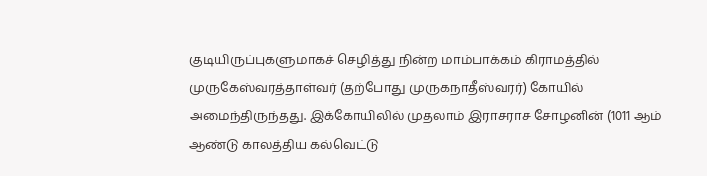குடியிருப்புகளுமாகச் செழித்து நின்ற மாம்பாக்கம் கிராமத்தில் முருகேஸ்வரத்தாள்வர் (தற்போது முருகநாதீஸ்வரர்) கோயில் அமைந்திருந்தது. இக்கோயிலில் முதலாம் இராசராச சோழனின் (1011 ஆம் ஆண்டு காலத்திய கல்வெட்டு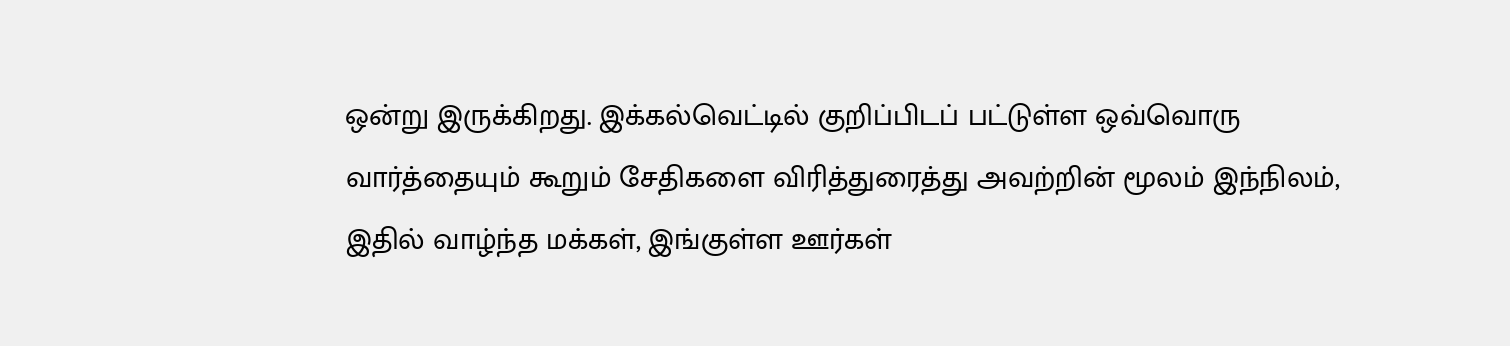ஒன்று இருக்கிறது. இக்கல்வெட்டில் குறிப்பிடப் பட்டுள்ள ஒவ்வொரு வார்த்தையும் கூறும் சேதிகளை விரித்துரைத்து அவற்றின் மூலம் இந்நிலம், இதில் வாழ்ந்த மக்கள், இங்குள்ள ஊர்கள்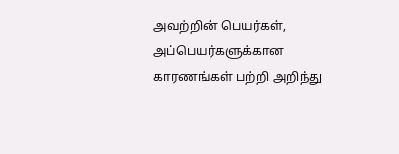அவற்றின் பெயர்கள், அப்பெயர்களுக்கான காரணங்கள் பற்றி அறிந்து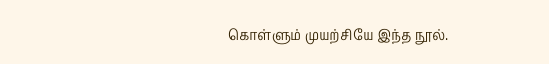கொள்ளும் முயற்சியே இந்த நூல்.